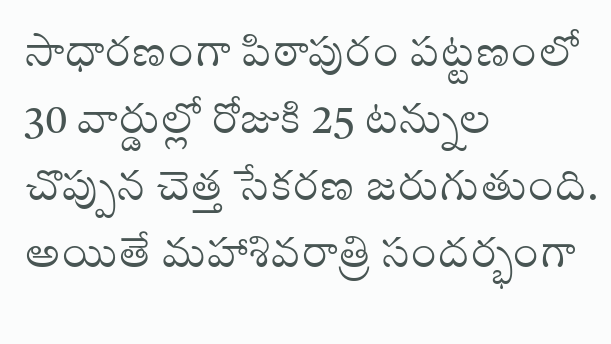సాధారణంగా పిఠాపురం పట్టణంలో 30 వార్డుల్లో రోజుకి 25 టన్నుల చొప్పున చెత్త సేకరణ జరుగుతుంది. అయితే మహాశివరాత్రి సందర్భంగా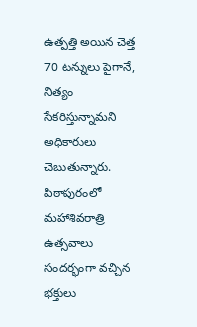ఉత్పత్తి అయిన చెత్త 70 టన్నులు పైగానే, నిత్యం సేకరిస్తున్నామని అధికారులు చెబుతున్నారు. పిఠాపురంలో మహాశివరాత్రి ఉత్సవాలు సందర్భంగా వచ్చిన భక్తులు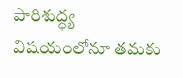పారిశుద్ధ్య విషయంలోనూ తమకు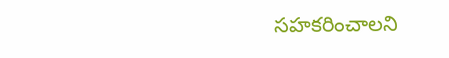సహకరించాలని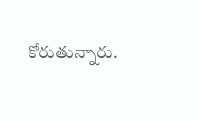కోరుతున్నారు.